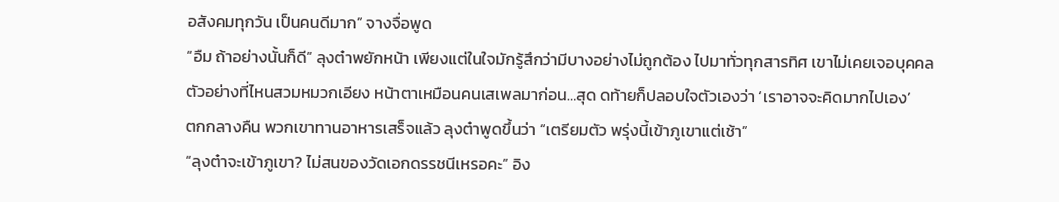อสังคมทุกวัน เป็นคนดีมาก” จางจื่อพูด
“อืม ถ้าอย่างนั้นก็ดี” ลุงต๋าพยักหน้า เพียงแต่ในใจมักรู้สึกว่ามีบางอย่างไม่ถูกต้อง ไปมาทั่วทุกสารทิศ เขาไม่เคยเจอบุคคลตัวอย่างที่ไหนสวมหมวกเอียง หน้าตาเหมือนคนเสเพลมาก่อน…สุด ดท้ายก็ปลอบใจตัวเองว่า ‘เราอาจจะคิดมากไปเอง’
ตกกลางคืน พวกเขาทานอาหารเสร็จแล้ว ลุงต๋าพูดขึ้นว่า “เตรียมตัว พรุ่งนี้เข้าภูเขาแต่เช้า”
“ลุงต๋าจะเข้าภูเขา? ไม่สนของวัดเอกดรรชนีเหรอคะ” อิง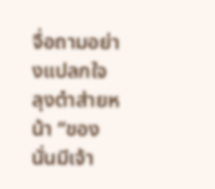จื่อถามอย่างแปลกใจ
ลุงต๋าส่ายหน้า “ของนั่นมีเจ้า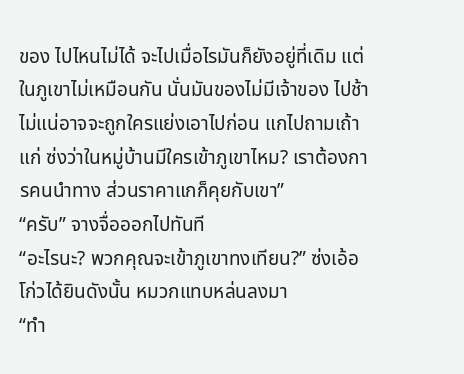ของ ไปไหนไม่ได้ จะไปเมื่อไรมันก็ยังอยู่ที่เดิม แต่ในภูเขาไม่เหมือนกัน นั่นมันของไม่มีเจ้าของ ไปช้าไม่แน่อาจจะถูกใครแย่งเอาไปก่อน แกไปถามเถ้าแก่ ซ่งว่าในหมู่บ้านมีใครเข้าภูเขาไหม? เราต้องการคนนำทาง ส่วนราคาแกก็คุยกับเขา”
“ครับ” จางจื่อออกไปทันที
“อะไรนะ? พวกคุณจะเข้าภูเขาทงเทียน?” ซ่งเอ้อโก่วได้ยินดังนั้น หมวกแทบหล่นลงมา
“ทำ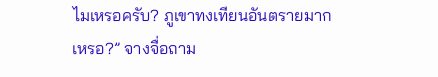ไมเหรอครับ? ภูเขาทงเทียนอันตรายมากเหรอ?” จางจื่อถาม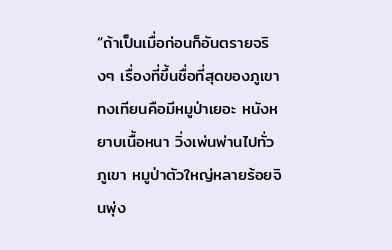“ถ้าเป็นเมื่อก่อนก็อันตรายจริงๆ เรื่องที่ขึ้นชื่อที่สุดของภูเขาทงเทียนคือมีหมูป่าเยอะ หนังหยาบเนื้อหนา วิ่งเพ่นพ่านไปทั่วภูเขา หมูป่าตัวใหญ่หลายร้อยจินพุ่ง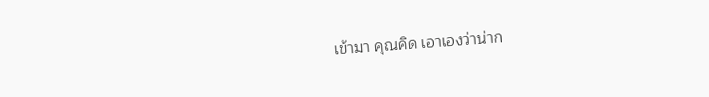เข้ามา คุณคิด เอาเองว่าน่าก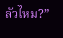ลัวไหม?”